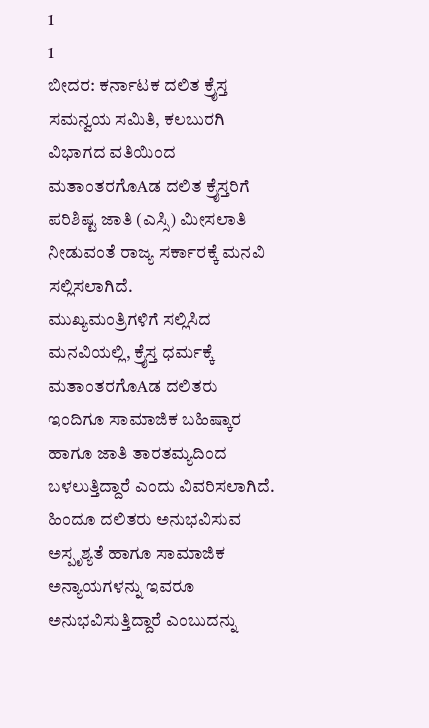1
1
ಬೀದರ: ಕರ್ನಾಟಕ ದಲಿತ ಕ್ರೈಸ್ತ ಸಮನ್ವಯ ಸಮಿತಿ, ಕಲಬುರಗಿ ವಿಭಾಗದ ವತಿಯಿಂದ ಮತಾಂತರಗೊAಡ ದಲಿತ ಕ್ರೈಸ್ತರಿಗೆ ಪರಿಶಿಷ್ಟ ಜಾತಿ (ಎಸ್ಸಿ) ಮೀಸಲಾತಿ ನೀಡುವಂತೆ ರಾಜ್ಯ ಸರ್ಕಾರಕ್ಕೆ ಮನವಿ ಸಲ್ಲಿಸಲಾಗಿದೆ.
ಮುಖ್ಯಮಂತ್ರಿಗಳಿಗೆ ಸಲ್ಲಿಸಿದ ಮನವಿಯಲ್ಲಿ, ಕ್ರೈಸ್ತ ಧರ್ಮಕ್ಕೆ ಮತಾಂತರಗೊAಡ ದಲಿತರು ಇಂದಿಗೂ ಸಾಮಾಜಿಕ ಬಹಿಷ್ಕಾರ ಹಾಗೂ ಜಾತಿ ತಾರತಮ್ಯದಿಂದ ಬಳಲುತ್ತಿದ್ದಾರೆ ಎಂದು ವಿವರಿಸಲಾಗಿದೆ. ಹಿಂದೂ ದಲಿತರು ಅನುಭವಿಸುವ ಅಸ್ಪೃಶ್ಯತೆ ಹಾಗೂ ಸಾಮಾಜಿಕ ಅನ್ಯಾಯಗಳನ್ನು ಇವರೂ ಅನುಭವಿಸುತ್ತಿದ್ದಾರೆ ಎಂಬುದನ್ನು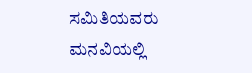ಸಮಿತಿಯವರು ಮನವಿಯಲ್ಲಿ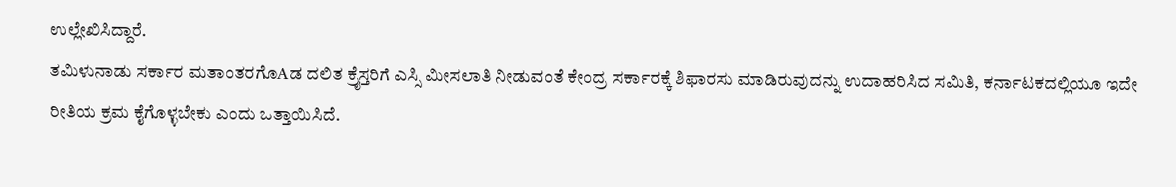ಉಲ್ಲೇಖಿಸಿದ್ದಾರೆ.
ತಮಿಳುನಾಡು ಸರ್ಕಾರ ಮತಾಂತರಗೊAಡ ದಲಿತ ಕ್ರೈಸ್ತರಿಗೆ ಎಸ್ಸಿ ಮೀಸಲಾತಿ ನೀಡುವಂತೆ ಕೇಂದ್ರ ಸರ್ಕಾರಕ್ಕೆ ಶಿಫಾರಸು ಮಾಡಿರುವುದನ್ನು ಉದಾಹರಿಸಿದ ಸಮಿತಿ, ಕರ್ನಾಟಕದಲ್ಲಿಯೂ ಇದೇ ರೀತಿಯ ಕ್ರಮ ಕೈಗೊಳ್ಳಬೇಕು ಎಂದು ಒತ್ತಾಯಿಸಿದೆ.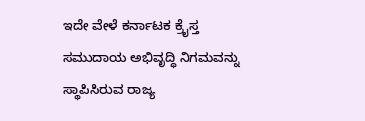ಇದೇ ವೇಳೆ ಕರ್ನಾಟಕ ಕ್ರೈಸ್ತ ಸಮುದಾಯ ಅಭಿವೃದ್ಧಿ ನಿಗಮವನ್ನು ಸ್ಥಾಪಿಸಿರುವ ರಾಜ್ಯ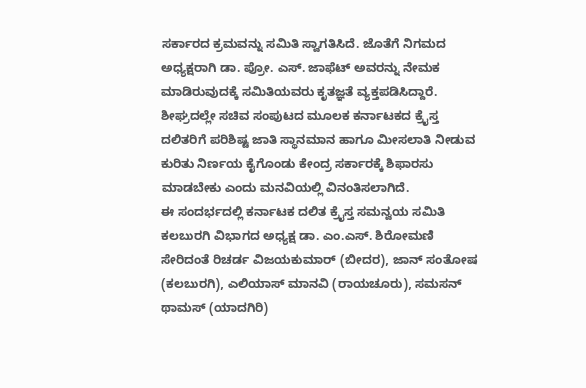ಸರ್ಕಾರದ ಕ್ರಮವನ್ನು ಸಮಿತಿ ಸ್ವಾಗತಿಸಿದೆ. ಜೊತೆಗೆ ನಿಗಮದ ಅಧ್ಯಕ್ಷರಾಗಿ ಡಾ. ಪ್ರೋ. ಎಸ್. ಜಾಫೆಟ್ ಅವರನ್ನು ನೇಮಕ ಮಾಡಿರುವುದಕ್ಕೆ ಸಮಿತಿಯವರು ಕೃತಜ್ಞತೆ ವ್ಯಕ್ತಪಡಿಸಿದ್ದಾರೆ.
ಶೀಘ್ರದಲ್ಲೇ ಸಚಿವ ಸಂಪುಟದ ಮೂಲಕ ಕರ್ನಾಟಕದ ಕ್ರೈಸ್ತ ದಲಿತರಿಗೆ ಪರಿಶಿಷ್ಟ ಜಾತಿ ಸ್ಥಾನಮಾನ ಹಾಗೂ ಮೀಸಲಾತಿ ನೀಡುವ ಕುರಿತು ನಿರ್ಣಯ ಕೈಗೊಂಡು ಕೇಂದ್ರ ಸರ್ಕಾರಕ್ಕೆ ಶಿಫಾರಸು ಮಾಡಬೇಕು ಎಂದು ಮನವಿಯಲ್ಲಿ ವಿನಂತಿಸಲಾಗಿದೆ.
ಈ ಸಂದರ್ಭದಲ್ಲಿ ಕರ್ನಾಟಕ ದಲಿತ ಕ್ರೈಸ್ತ ಸಮನ್ವಯ ಸಮಿತಿ ಕಲಬುರಗಿ ವಿಭಾಗದ ಅಧ್ಯಕ್ಷ ಡಾ. ಎಂ.ಎಸ್. ಶಿರೋಮಣಿ ಸೇರಿದಂತೆ ರಿಚರ್ಡ ವಿಜಯಕುಮಾರ್ (ಬೀದರ), ಜಾನ್ ಸಂತೋಷ (ಕಲಬುರಗಿ), ಎಲಿಯಾಸ್ ಮಾನವಿ (ರಾಯಚೂರು), ಸಮಸನ್ ಥಾಮಸ್ (ಯಾದಗಿರಿ)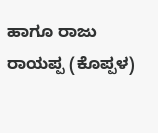ಹಾಗೂ ರಾಜು ರಾಯಪ್ಪ (ಕೊಪ್ಪಳ)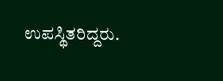ಉಪಸ್ಥಿತರಿದ್ದರು.